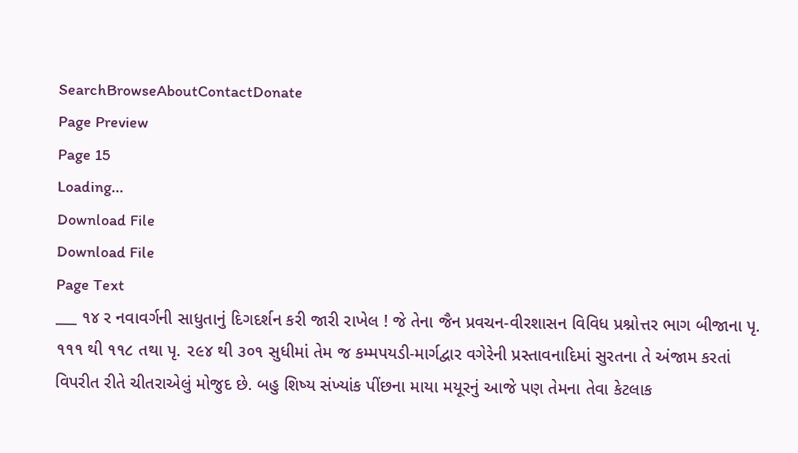SearchBrowseAboutContactDonate
Page Preview
Page 15
Loading...
Download File
Download File
Page Text
___ ૧૪ ર નવાવર્ગની સાધુતાનું દિગદર્શન કરી જારી રાખેલ ! જે તેના જૈન પ્રવચન-વીરશાસન વિવિધ પ્રશ્નોત્તર ભાગ બીજાના પૃ. ૧૧૧ થી ૧૧૮ તથા પૃ. ૨૯૪ થી ૩૦૧ સુધીમાં તેમ જ કમ્મપયડી-માર્ગદ્વાર વગેરેની પ્રસ્તાવનાદિમાં સુરતના તે અંજામ કરતાં વિપરીત રીતે ચીતરાએલું મોજુદ છે. બહુ શિષ્ય સંખ્યાંક પીંછના માયા મયૂરનું આજે પણ તેમના તેવા કેટલાક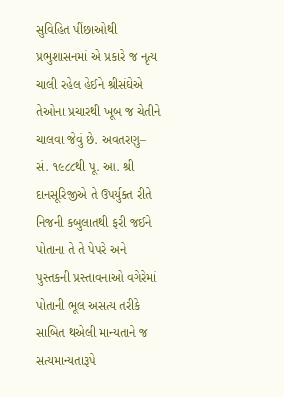સુવિહિત પીંછાઓથી પ્રભુશાસનમાં એ પ્રકારે જ નૃત્ય ચાલી રહેલ હેઈને શ્રીસંઘેએ તેઓના પ્રચારથી ખૂબ જ ચેતીને ચાલવા જેવું છે. અવતરણુ– સં. ૧૯૮૮થી પૂ. આ. શ્રી દાનસૂરિજીએ તે ઉપર્યુક્ત રીતે નિજની કબુલાતથી ફરી જઈને પોતાના તે તે પેપરે અને પુસ્તકની પ્રસ્તાવનાઓ વગેરેમાં પોતાની ભૂલ અસત્ય તરીકે સાબિત થએલી માન્યતાને જ સત્યમાન્યતારૂપે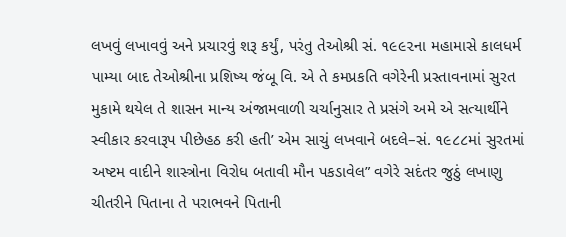લખવું લખાવવું અને પ્રચારવું શરૂ કર્યું, પરંતુ તેઓશ્રી સં. ૧૯૯૨ના મહામાસે કાલધર્મ પામ્યા બાદ તેઓશ્રીના પ્રશિષ્ય જંબૂ વિ. એ તે કમપ્રકતિ વગેરેની પ્રસ્તાવનામાં સુરત મુકામે થયેલ તે શાસન માન્ય અંજામવાળી ચર્ચાનુસાર તે પ્રસંગે અમે એ સત્યાર્થીને સ્વીકાર કરવારૂપ પીછેહઠ કરી હતી’ એમ સાચું લખવાને બદલે–સં. ૧૯૮૮માં સુરતમાં અષ્ટમ વાદીને શાસ્ત્રોના વિરોધ બતાવી મૌન પકડાવેલ” વગેરે સદંતર જુઠું લખાણુ ચીતરીને પિતાના તે પરાભવને પિતાની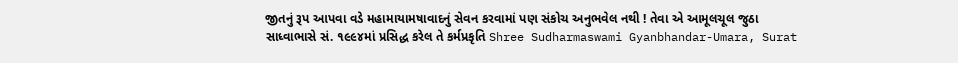જીતનું રૂપ આપવા વડે મહામાયામષાવાદનું સેવન કરવામાં પણ સંકોચ અનુભવેલ નથી ! તેવા એ આમૂલચૂલ જુઠા સાધ્વાભાસે સં. ૧૯૯૪માં પ્રસિદ્ધ કરેલ તે કર્મપ્રકૃતિ Shree Sudharmaswami Gyanbhandar-Umara, Surat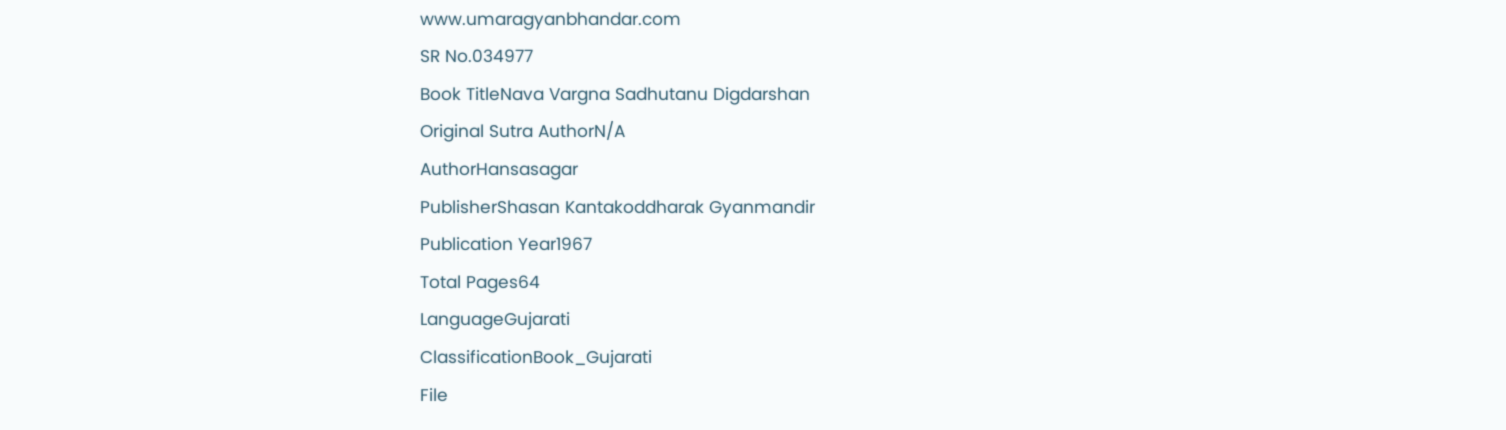www.umaragyanbhandar.com
SR No.034977
Book TitleNava Vargna Sadhutanu Digdarshan
Original Sutra AuthorN/A
AuthorHansasagar
PublisherShasan Kantakoddharak Gyanmandir
Publication Year1967
Total Pages64
LanguageGujarati
ClassificationBook_Gujarati
File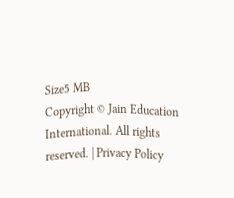Size5 MB
Copyright © Jain Education International. All rights reserved. | Privacy Policy